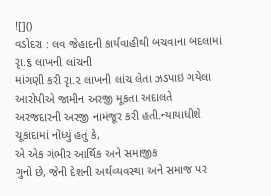![]()
વડોદરા : લવ જેહાદની કાર્યવાહીથી બચવાના બદલામાં રૃા.૬ લાખની લાંચની
માંગણી કરી રૃા.૨ લાખની લાંચ લેતા ઝડપાઇ ગયેલા આરોપીએ જામીન અરજી મૂકતા અદાલતે
અરજદારની અરજી નામંજૂર કરી હતી.ન્યાયાધીશે ચૂકાદામાં નોંધ્યું હતું કે,
એ એક ગંભીર આર્થિક અને સમાજીક
ગુનો છે, જેની દેશની અર્થવ્યવસ્થા અને સમાજ પર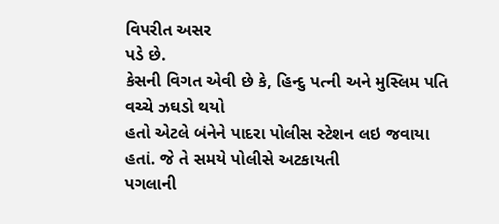વિપરીત અસર
પડે છે.
કેસની વિગત એવી છે કે, હિન્દુ પત્ની અને મુસ્લિમ પતિ વચ્ચે ઝઘડો થયો
હતો એટલે બંનેને પાદરા પોલીસ સ્ટેશન લઇ જવાયા હતાં. જે તે સમયે પોલીસે અટકાયતી
પગલાની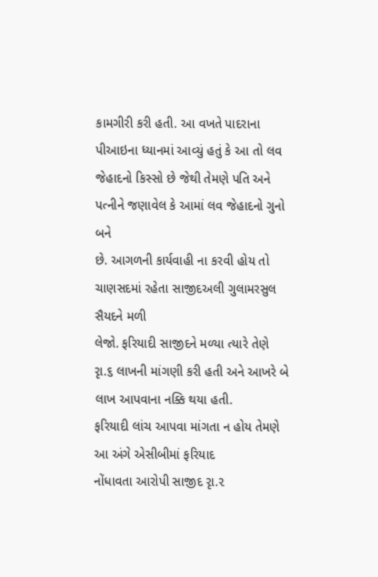કામગીરી કરી હતી. આ વખતે પાદરાના પીઆઇના ધ્યાનમાં આવ્યું હતું કે આ તો લવ
જેહાદનો કિસ્સો છે જેથી તેમણે પતિ અને પત્નીને જણાવેલ કે આમાં લવ જેહાદનો ગુનો બને
છે. આગળની કાર્યવાહી ના કરવી હોય તો ચાણસદમાં રહેતા સાજીદઅલી ગુલામરસુલ સૈયદને મળી
લેજો. ફરિયાદી સાજીદને મળ્યા ત્યારે તેણે રૃા.૬ લાખની માંગણી કરી હતી અને આખરે બે
લાખ આપવાના નક્કિ થયા હતી.
ફરિયાદી લાંચ આપવા માંગતા ન હોય તેમણે આ અંગે એસીબીમાં ફરિયાદ
નોંધાવતા આરોપી સાજીદ રૃા.૨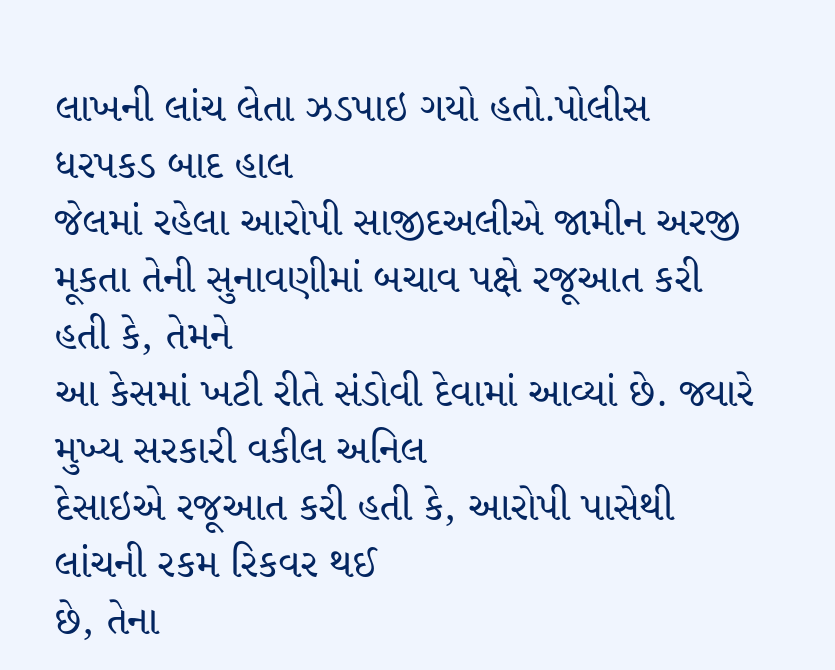લાખની લાંચ લેતા ઝડપાઇ ગયો હતો.પોલીસ ધરપકડ બાદ હાલ
જેલમાં રહેલા આરોપી સાજીદઅલીએ જામીન અરજી મૂકતા તેની સુનાવણીમાં બચાવ પક્ષે રજૂઆત કરી હતી કે, તેમને
આ કેસમાં ખટી રીતે સંડોવી દેવામાં આવ્યાં છે. જ્યારે મુખ્ય સરકારી વકીલ અનિલ
દેસાઇએ રજૂઆત કરી હતી કે, આરોપી પાસેથી લાંચની રકમ રિકવર થઈ
છે, તેના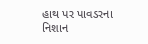હાથ પર પાવડરના નિશાન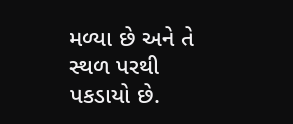મળ્યા છે અને તે સ્થળ પરથી
પકડાયો છે.